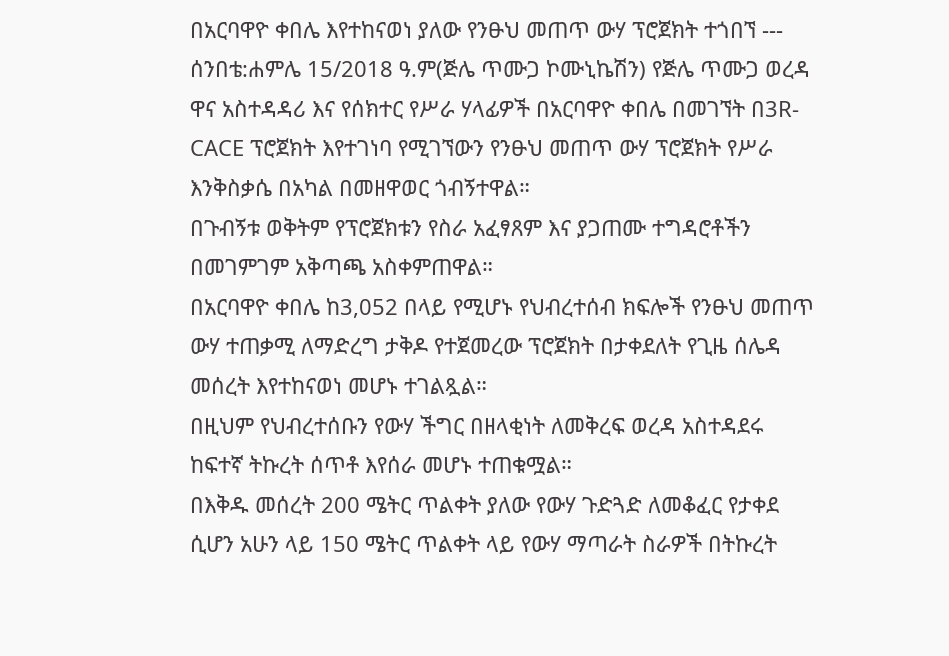በአርባዋዮ ቀበሌ እየተከናወነ ያለው የንፁህ መጠጥ ውሃ ፕሮጀክት ተጎበኘ --- ሰንበቴ:ሐምሌ 15/2018 ዓ.ም(ጅሌ ጥሙጋ ኮሙኒኬሽን) የጅሌ ጥሙጋ ወረዳ ዋና አስተዳዳሪ እና የሰክተር የሥራ ሃላፊዎች በአርባዋዮ ቀበሌ በመገኘት በ3R-CACE ፕሮጀክት እየተገነባ የሚገኘውን የንፁህ መጠጥ ውሃ ፕሮጀክት የሥራ እንቅስቃሴ በአካል በመዘዋወር ጎብኝተዋል።
በጉብኝቱ ወቅትም የፕሮጀክቱን የስራ አፈፃጸም እና ያጋጠሙ ተግዳሮቶችን በመገምገም አቅጣጫ አስቀምጠዋል።
በአርባዋዮ ቀበሌ ከ3,052 በላይ የሚሆኑ የህብረተሰብ ክፍሎች የንፁህ መጠጥ ውሃ ተጠቃሚ ለማድረግ ታቅዶ የተጀመረው ፕሮጀክት በታቀደለት የጊዜ ሰሌዳ መሰረት እየተከናወነ መሆኑ ተገልጿል።
በዚህም የህብረተሰቡን የውሃ ችግር በዘላቂነት ለመቅረፍ ወረዳ አስተዳደሩ ከፍተኛ ትኩረት ሰጥቶ እየሰራ መሆኑ ተጠቁሟል።
በእቅዱ መሰረት 200 ሜትር ጥልቀት ያለው የውሃ ጉድጓድ ለመቆፈር የታቀደ ሲሆን አሁን ላይ 150 ሜትር ጥልቀት ላይ የውሃ ማጣራት ስራዎች በትኩረት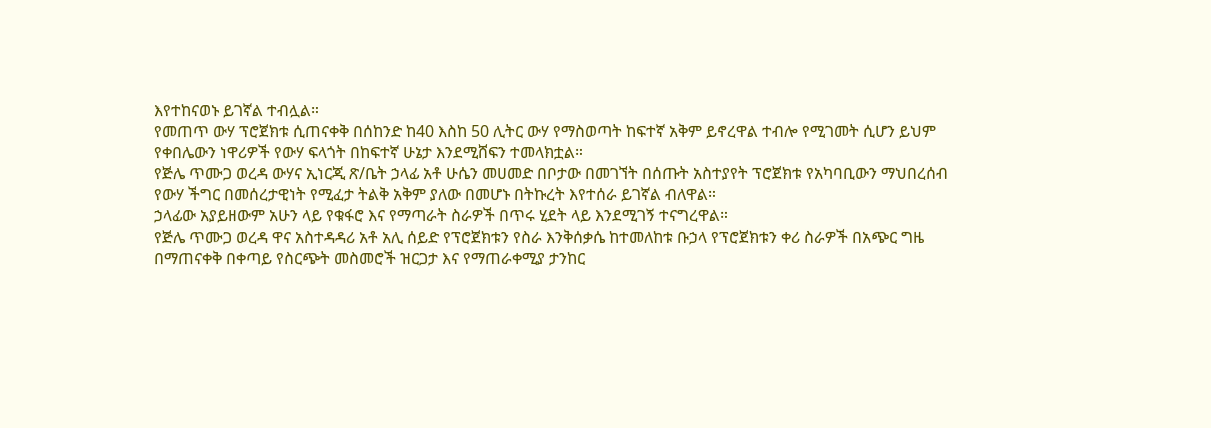እየተከናወኑ ይገኛል ተብሏል።
የመጠጥ ውሃ ፕሮጀክቱ ሲጠናቀቅ በሰከንድ ከ40 እስከ 50 ሊትር ውሃ የማስወጣት ከፍተኛ አቅም ይኖረዋል ተብሎ የሚገመት ሲሆን ይህም የቀበሌውን ነዋሪዎች የውሃ ፍላጎት በከፍተኛ ሁኔታ እንደሚሸፍን ተመላክቷል።
የጅሌ ጥሙጋ ወረዳ ውሃና ኢነርጂ ጽ/ቤት ኃላፊ አቶ ሁሴን መሀመድ በቦታው በመገኘት በሰጡት አስተያየት ፕሮጀክቱ የአካባቢውን ማህበረሰብ የውሃ ችግር በመሰረታዊነት የሚፈታ ትልቅ አቅም ያለው በመሆኑ በትኩረት እየተሰራ ይገኛል ብለዋል።
ኃላፊው አያይዘውም አሁን ላይ የቁፋሮ እና የማጣራት ስራዎች በጥሩ ሂደት ላይ እንደሚገኝ ተናግረዋል።
የጅሌ ጥሙጋ ወረዳ ዋና አስተዳዳሪ አቶ አሊ ሰይድ የፕሮጀክቱን የስራ እንቅሰቃሴ ከተመለከቱ ቡኃላ የፕሮጀክቱን ቀሪ ስራዎች በአጭር ግዜ በማጠናቀቅ በቀጣይ የስርጭት መስመሮች ዝርጋታ እና የማጠራቀሚያ ታንከር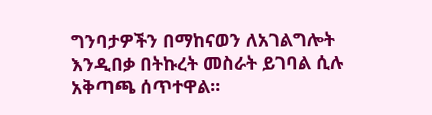ግንባታዎችን በማከናወን ለአገልግሎት እንዲበቃ በትኩረት መስራት ይገባል ሲሉ አቅጣጫ ሰጥተዋል።